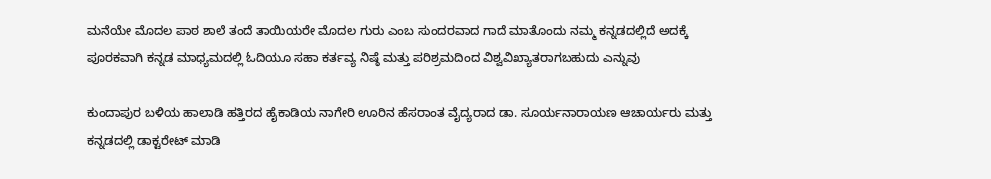ಮನೆಯೇ ಮೊದಲ ಪಾಠ ಶಾಲೆ ತಂದೆ ತಾಯಿಯರೇ ಮೊದಲ ಗುರು ಎಂಬ ಸುಂದರವಾದ ಗಾದೆ ಮಾತೊಂದು ನಮ್ಮ ಕನ್ನಡದಲ್ಲಿದೆ ಅದಕ್ಕೆ ಪೂರಕವಾಗಿ ಕನ್ನಡ ಮಾಧ್ಯಮದಲ್ಲಿ ಓದಿಯೂ ಸಹಾ ಕರ್ತವ್ಯ ನಿಷ್ಠೆ ಮತ್ತು ಪರಿಶ್ರಮದಿಂದ ವಿಶ್ವವಿಖ್ಯಾತರಾಗಬಹುದು ಎನ್ನುವು

ಕುಂದಾಪುರ ಬಳಿಯ ಹಾಲಾಡಿ ಹತ್ತಿರದ ಹೈಕಾಡಿಯ ನಾಗೇರಿ ಊರಿನ ಹೆಸರಾಂತ ವೈದ್ಯರಾದ ಡಾ. ಸೂರ್ಯನಾರಾಯಣ ಆಚಾರ್ಯರು ಮತ್ತು ಕನ್ನಡದಲ್ಲಿ ಡಾಕ್ಟರೇಟ್ ಮಾಡಿ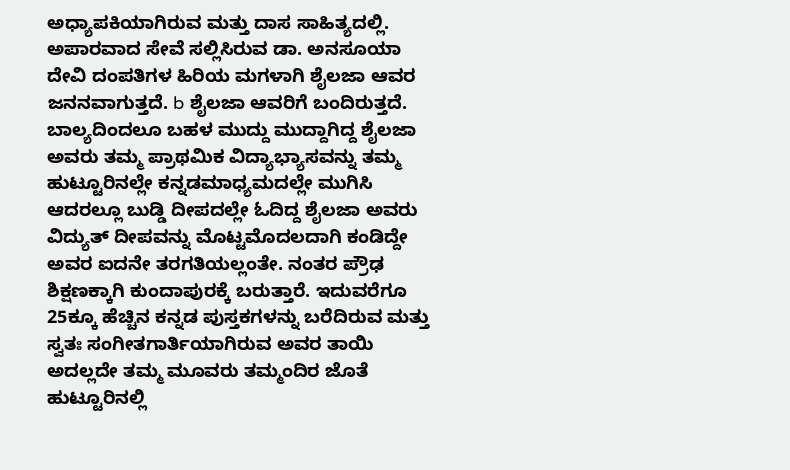ಅಧ್ಯಾಪಕಿಯಾಗಿರುವ ಮತ್ತು ದಾಸ ಸಾಹಿತ್ಯದಲ್ಲಿ. ಅಪಾರವಾದ ಸೇವೆ ಸಲ್ಲಿಸಿರುವ ಡಾ. ಅನಸೂಯಾ ದೇವಿ ದಂಪತಿಗಳ ಹಿರಿಯ ಮಗಳಾಗಿ ಶೈಲಜಾ ಆವರ ಜನನವಾಗುತ್ತದೆ. b ಶೈಲಜಾ ಆವರಿಗೆ ಬಂದಿರುತ್ತದೆ. ಬಾಲ್ಯದಿಂದಲೂ ಬಹಳ ಮುದ್ದು ಮುದ್ದಾಗಿದ್ದ ಶೈಲಜಾ ಅವರು ತಮ್ಮ ಪ್ರಾಥಮಿಕ ವಿದ್ಯಾಭ್ಯಾಸವನ್ನು ತಮ್ಮ ಹುಟ್ಟೂರಿನಲ್ಲೇ ಕನ್ನಡಮಾಧ್ಯಮದಲ್ಲೇ ಮುಗಿಸಿ ಆದರಲ್ಲೂ ಬುಡ್ಡಿ ದೀಪದಲ್ಲೇ ಓದಿದ್ದ ಶೈಲಜಾ ಅವರು ವಿದ್ಯುತ್ ದೀಪವನ್ನು ಮೊಟ್ಟಮೊದಲದಾಗಿ ಕಂಡಿದ್ದೇ ಅವರ ಐದನೇ ತರಗತಿಯಲ್ಲಂತೇ. ನಂತರ ಪ್ರೌಢ ಶಿಕ್ಷಣಕ್ಕಾಗಿ ಕುಂದಾಪುರಕ್ಕೆ ಬರುತ್ತಾರೆ. ಇದುವರೆಗೂ 25ಕ್ಕೂ ಹೆಚ್ಚಿನ ಕನ್ನಡ ಪುಸ್ತಕಗಳನ್ನು ಬರೆದಿರುವ ಮತ್ತು ಸ್ವತಃ ಸಂಗೀತಗಾರ್ತಿಯಾಗಿರುವ ಅವರ ತಾಯಿ ಅದಲ್ಲದೇ ತಮ್ಮ ಮೂವರು ತಮ್ಮಂದಿರ ಜೊತೆ ಹುಟ್ಟೂರಿನಲ್ಲಿ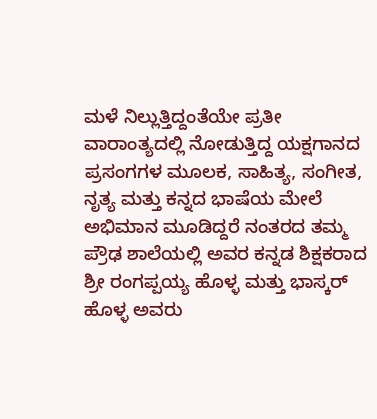ಮಳೆ ನಿಲ್ಲುತ್ತಿದ್ದಂತೆಯೇ ಪ್ರತೀ ವಾರಾಂತ್ಯದಲ್ಲಿ ನೋಡುತ್ತಿದ್ದ ಯಕ್ಷಗಾನದ ಪ್ರಸಂಗಗಳ ಮೂಲಕ, ಸಾಹಿತ್ಯ, ಸಂಗೀತ, ನೃತ್ಯ ಮತ್ತು ಕನ್ನದ ಭಾಷೆಯ ಮೇಲೆ ಅಭಿಮಾನ ಮೂಡಿದ್ದರೆ ನಂತರದ ತಮ್ಮ ಪ್ರೌಢ ಶಾಲೆಯಲ್ಲಿ ಅವರ ಕನ್ನಡ ಶಿಕ್ಷಕರಾದ ಶ್ರೀ ರಂಗಪ್ಪಯ್ಯ ಹೊಳ್ಳ ಮತ್ತು ಭಾಸ್ಕರ್ ಹೊಳ್ಳ ಅವರು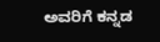ಅವರಿಗೆ ಕನ್ನಡ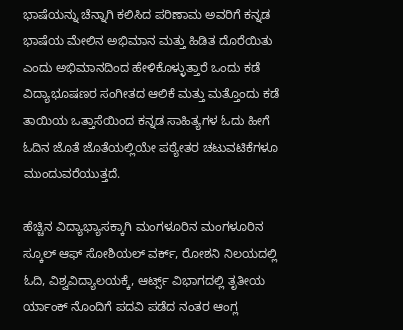ಭಾಷೆಯನ್ನು ಚೆನ್ನಾಗಿ ಕಲಿಸಿದ ಪರಿಣಾಮ ಅವರಿಗೆ ಕನ್ನಡ ಭಾಷೆಯ ಮೇಲಿನ ಅಭಿಮಾನ ಮತ್ತು ಹಿಡಿತ ದೊರೆಯಿತು ಎಂದು ಅಭಿಮಾನದಿಂದ ಹೇಳಿಕೊಳ್ಳುತ್ತಾರೆ ಒಂದು ಕಡೆ ವಿದ್ಯಾಭೂಷಣರ ಸಂಗೀತದ ಆಲಿಕೆ ಮತ್ತು ಮತ್ತೊಂದು ಕಡೆ ತಾಯಿಯ ಒತ್ತಾಸೆಯಿಂದ ಕನ್ನಡ ಸಾಹಿತ್ಯಗಳ ಓದು ಹೀಗೆ ಓದಿನ ಜೊತೆ ಜೊತೆಯಲ್ಲಿಯೇ ಪಠ್ಯೇತರ ಚಟುವಟಿಕೆಗಳೂ ಮುಂದುವರೆಯುತ್ತದೆ.

ಹೆಚ್ಚಿನ ವಿದ್ಯಾಭ್ಯಾಸಕ್ಕಾಗಿ ಮಂಗಳೂರಿನ ಮಂಗಳೂರಿನ ಸ್ಕೂಲ್ ಆಫ್ ಸೋಶಿಯಲ್ ವರ್ಕ್, ರೋಶನಿ ನಿಲಯದಲ್ಲಿ ಓದಿ, ವಿಶ್ವವಿದ್ಯಾಲಯಕ್ಕೆ, ಆರ್ಟ್ಸ್ ವಿಭಾಗದಲ್ಲಿ ತೃತೀಯ ರ್ಯಾಂಕ್ ನೊಂದಿಗೆ ಪದವಿ ಪಡೆದ ನಂತರ ಆಂಗ್ಲ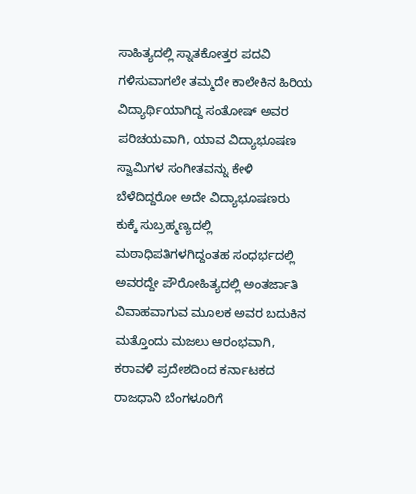ಸಾಹಿತ್ಯದಲ್ಲಿ ಸ್ನಾತಕೋತ್ತರ ಪದವಿ ಗಳಿಸುವಾಗಲೇ ತಮ್ಮದೇ ಕಾಲೇಕಿನ ಹಿರಿಯ ವಿದ್ಯಾರ್ಥಿಯಾಗಿದ್ದ ಸಂತೋಷ್ ಅವರ ಪರಿಚಯವಾಗಿ, ಯಾವ ವಿದ್ಯಾಭೂಷಣ ಸ್ವಾಮಿಗಳ ಸಂಗೀತವನ್ನು ಕೇಳಿ ಬೆಳೆದಿದ್ದರೋ ಅದೇ ವಿದ್ಯಾಭೂಷಣರು ಕುಕ್ಕೆ ಸುಬ್ರಹ್ಮಣ್ಯದಲ್ಲಿ ಮಠಾಧಿಪತಿಗಳಗಿದ್ದಂತಹ ಸಂಧರ್ಭದಲ್ಲಿ ಅವರದ್ದೇ ಪೌರೋಹಿತ್ಯದಲ್ಲಿ ಅಂತರ್ಜಾತಿ ವಿವಾಹವಾಗುವ ಮೂಲಕ ಅವರ ಬದುಕಿನ ಮತ್ತೊಂದು ಮಜಲು ಆರಂಭವಾಗಿ, ಕರಾವಳಿ ಪ್ರದೇಶದಿಂದ ಕರ್ನಾಟಕದ ರಾಜಧಾನಿ ಬೆಂಗಳೂರಿಗೆ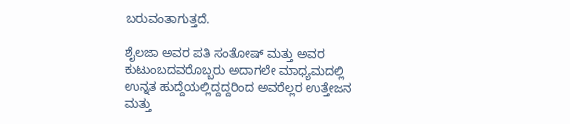ಬರುವಂತಾಗುತ್ತದೆ.

ಶೈಲಜಾ ಅವರ ಪತಿ ಸಂತೋಷ್ ಮತ್ತು ಅವರ ಕುಟುಂಬದವರೊಬ್ಬರು ಅದಾಗಲೇ ಮಾಧ್ಯಮದಲ್ಲಿ ಉನ್ನತ ಹುದ್ದೆಯಲ್ಲಿದ್ದದ್ದರಿಂದ ಅವರೆಲ್ಲರ ಉತ್ತೇಜನ ಮತ್ತು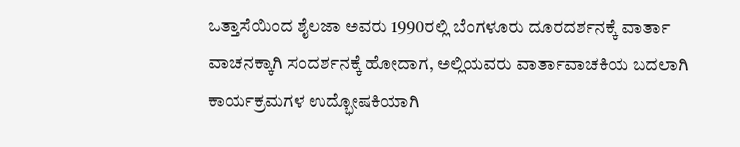ಒತ್ತಾಸೆಯಿಂದ ಶೈಲಜಾ ಅವರು 1990ರಲ್ಲಿ ಬೆಂಗಳೂರು ದೂರದರ್ಶನಕ್ಕೆ ವಾರ್ತಾ ವಾಚನಕ್ಕಾಗಿ ಸಂದರ್ಶನಕ್ಕೆ ಹೋದಾಗ, ಅಲ್ಲಿಯವರು ವಾರ್ತಾವಾಚಕಿಯ ಬದಲಾಗಿ ಕಾರ್ಯಕ್ರಮಗಳ ಉದ್ಭೋಷಕಿಯಾಗಿ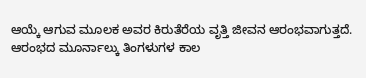ಆಯ್ಕೆ ಆಗುವ ಮೂಲಕ ಅವರ ಕಿರುತೆರೆಯ ವೃತ್ತಿ ಜೀವನ ಆರಂಭವಾಗುತ್ತದೆ. ಆರಂಭದ ಮೂರ್ನಾಲ್ಕು ತಿಂಗಳುಗಳ ಕಾಲ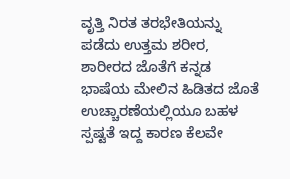ವೃತ್ತಿ ನಿರತ ತರಭೇತಿಯನ್ನು ಪಡೆದು ಉತ್ತಮ ಶರೀರ, ಶಾರೀರದ ಜೊತೆಗೆ ಕನ್ನಡ ಭಾಷೆಯ ಮೇಲಿನ ಹಿಡಿತದ ಜೊತೆ ಉಚ್ಚಾರಣೆಯಲ್ಲಿಯೂ ಬಹಳ ಸ್ಪಷ್ಟತೆ ಇದ್ದ ಕಾರಣ ಕೆಲವೇ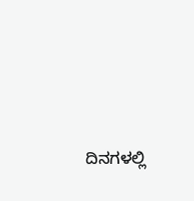ದಿನಗಳಲ್ಲಿ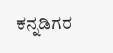ಕನ್ನಡಿಗರ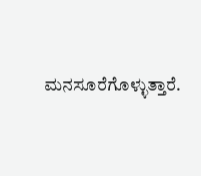ಮನಸೂರೆಗೊಳ್ಳುತ್ತಾರೆ.